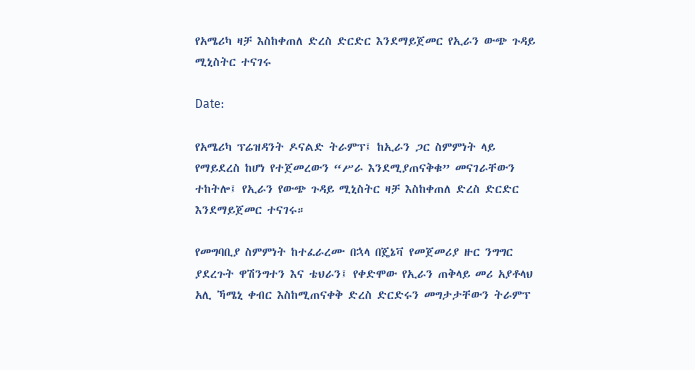የአሜሪካ ዛቻ እስከቀጠለ ድረስ ድርድር እንደማይጀመር የኢራን ውጭ ጉዳይ ሚኒስትር ተናገሩ

Date:

የአሜሪካ ፕሬዝዳንት ዶናልድ ትራምፕ፤ ከኢራን ጋር ስምምነት ላይ የማይደረስ ከሆነ የተጀመረውን “ሥራ እንደሚያጠናቅቁ” መናገራቸውን ተከትሎ፤ የኢራን የውጭ ጉዳይ ሚኒስትር ዛቻ እስከቀጠለ ድረስ ድርድር እንደማይጀመር ተናገሩ።

የመግባቢያ ስምምነት ከተፈራረሙ በኋላ በጄኔቫ የመጀመሪያ ዙር ንግግር ያደረጉት ዋሽንግተን እና ቴህራን፤ የቀድሞው የኢራን ጠቅላይ መሪ አያቶላህ አሊ ኻሜኒ ቀብር እስከሚጠናቀቅ ድረስ ድርድሩን መግታታቸውን ትራምፕ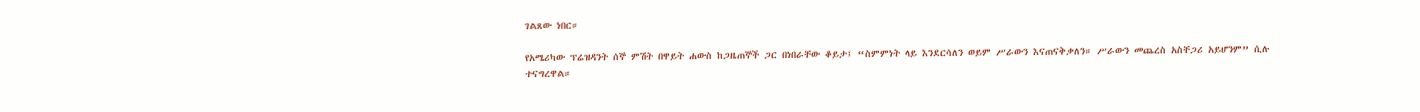ገልጸው ነበር።

የአሜሪካው ፕሬዝዳንት ሰኞ ምሽት በዋይት ሐውስ ከጋዜጠኞች ጋር በነበራቸው ቆይታ፤ “ስምምነት ላይ እንደርሳለን ወይም ሥራውን እናጠናቅቃለን። ሥራውን መጨረስ አስቸጋሪ አይሆንም” ሲሉ ተናግረዋል።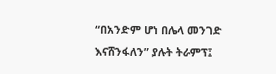“በአንድም ሆነ በሌላ መንገድ እናሸንፋለን” ያሉት ትራምፕ፤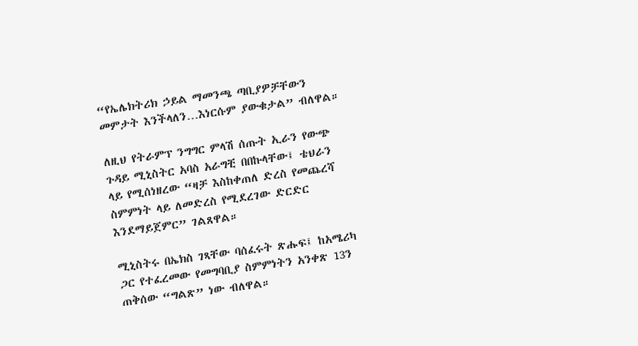“የኤሌክትሪክ ኃይል ማመንጫ ጣቢያዎቻቸውን መምታት እንችላለን…እነርሱም ያውቁታል” ብለዋል።

ለዚህ የትራምፕ ንግግር ምላሽ ሰጡት ኢራን የውጭ ጉዳይ ሚኒስትር አባስ አራግቺ በበኩላቸው፤ ቴህራን ላይ የሚሰነዘረው “ዛቻ እስከቀጠለ ድረስ የመጨረሻ ስምምነት ላይ ለመድረስ የሚደረገው ድርድር እንደማይጀምር” ገልጸዋል።

ሚኒስትሩ በኤክስ ገጻቸው ባሰፈሩት ጽሑፍ፤ ከአሜሪካ ጋር የተፈረመው የመግባቢያ ስምምነትን አንቀጽ 13ን ጠቅሰው “ግልጽ” ነው ብለዋል።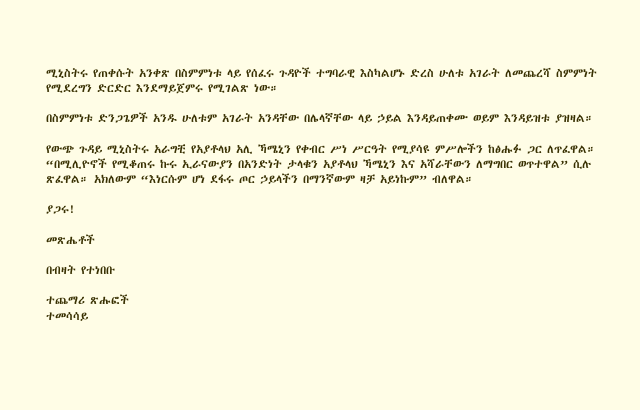ሚኒስትሩ የጠቀሱት አንቀጽ በስምምነቱ ላይ የሰፈሩ ጉዳዮች ተግባራዊ እስካልሆኑ ድረስ ሁለቱ አገራት ለመጨረሻ ስምምነት የሚደረግን ድርድር እንደማይጀምሩ የሚገልጽ ነው።

በስምምነቱ ድንጋጌዎች አንዱ ሁለቱም አገራት አንዳቸው በሌላኛቸው ላይ ኃይል እንዳይጠቀሙ ወይም እንዳይዝቱ ያዝዛል።

የውጭ ጉዳይ ሚኒስትሩ አራግቺ የአያቶላህ አሊ ኻሜኒን የቀብር ሥነ ሥርዓት የሚያሳዩ ምሥሎችን ከፅሑፉ ጋር ለጥፈዋል። “በሚሊዮኖች የሚቆጠሩ ኩሩ ኢራናውያን በአንድነት ታላቁን አያቶላህ ኻሜኒን እና አሻራቸውን ለማግበር ወጥተዋል” ሲሉ ጽፈዋል። አክለውም “እነርሱም ሆነ ደፋሩ ጦር ኃይላችን በማንኛውም ዛቻ አይነኩም” ብለዋል።

ያጋሩ!

መጽሔቶች

በብዛት የተነበቡ

ተጨማሪ ጽሑፎች
ተመሳሳይ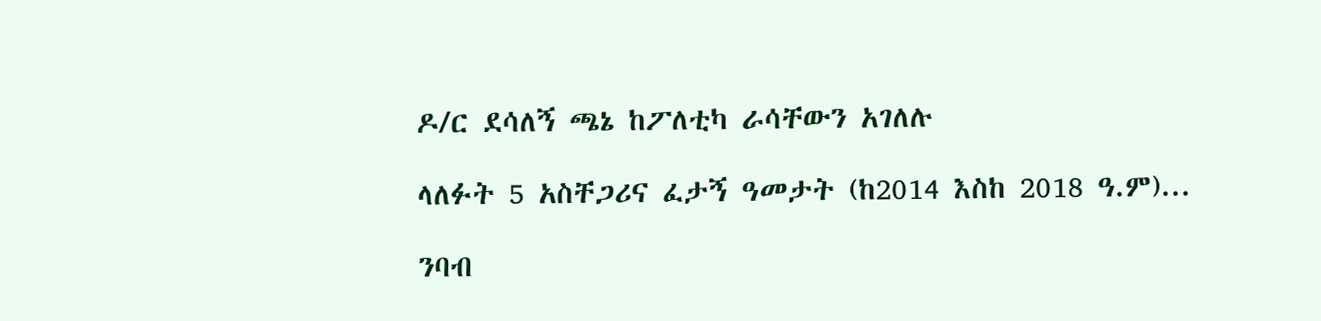ዶ/ር ደሳለኝ ጫኔ ከፖለቲካ ራሳቸውን አገለሉ

ላለፉት 5 አስቸጋሪና ፈታኝ ዓመታት (ከ2014 እስከ 2018 ዓ.ም)...

ንባብ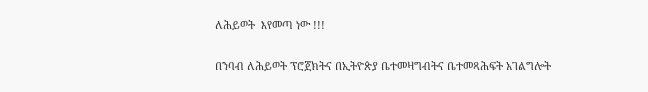ለሕይወት  እየመጣ ነው !!!

በንባብ ለሕይወት ፕሮጀክትና በኢትዮጵያ ቤተመዛግብትና ቤተመጻሕፍት አገልግሎት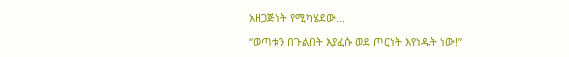አዘጋጅነት የሚካሄደው...

“ወጣቱን በጉልበት እያፈሱ ወደ ጦርነት እየነዱት ነው!”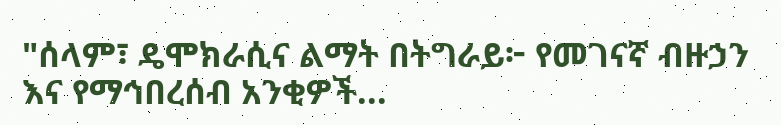"ሰላም፣ ዴሞክራሲና ልማት በትግራይ፦ የመገናኛ ብዙኃን እና የማኅበረሰብ አንቂዎች...